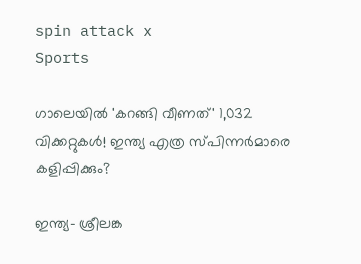spin attack x
Sports

ഗാലെയിൽ 'കറങ്ങി വീണത്' 1,032 വിക്കറ്റുകൾ! ഇന്ത്യ എത്ര സ്പിന്നർമാരെ കളിപ്പിക്കും?

ഇന്ത്യ- ശ്രീലങ്ക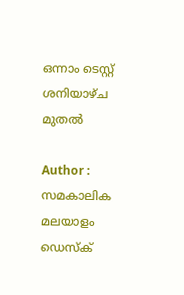ഒന്നാം ടെസ്റ്റ് ശനിയാഴ്ച മുതൽ

Author : സമകാലിക മലയാളം ഡെസ്ക്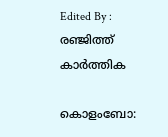Edited By : രഞ്ജിത്ത് കാർത്തിക

കൊളംബോ: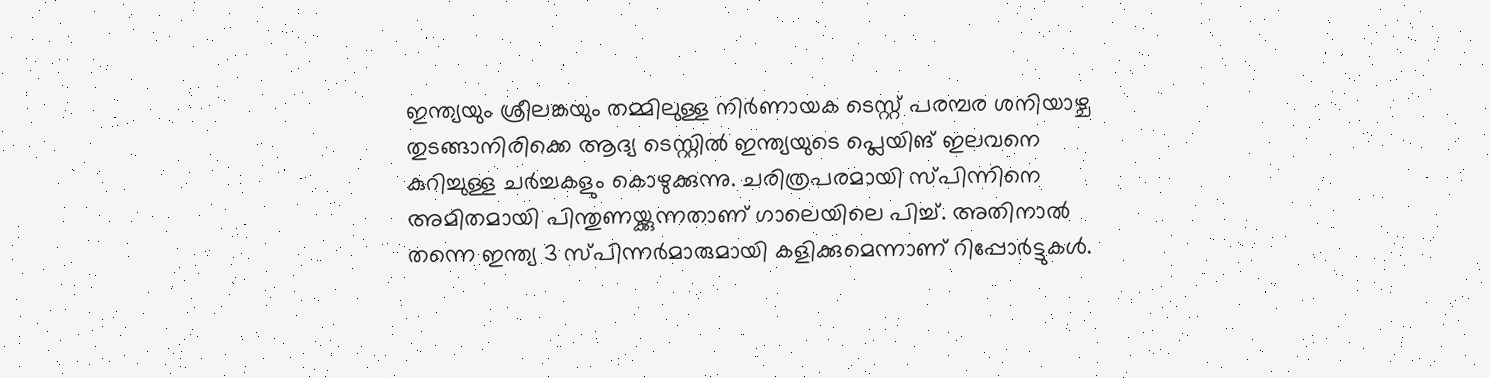ഇന്ത്യയും ശ്രീലങ്കയും തമ്മിലുള്ള നിർണായക ടെസ്റ്റ് പരമ്പര ശനിയാഴ്ച തുടങ്ങാനിരിക്കെ ആദ്യ ടെസ്റ്റിൽ ഇന്ത്യയുടെ പ്ലെയിങ് ഇലവനെ കുറിച്ചുള്ള ചർച്ചകളും കൊഴുക്കുന്നു. ചരിത്രപരമായി സ്പിന്നിനെ അമിതമായി പിന്തുണയ്ക്കുന്നതാണ് ഗാലെയിലെ പിച്ച്. അതിനാൽ തന്നെ ഇന്ത്യ 3 സ്പിന്നർമാരുമായി കളിക്കുമെന്നാണ് റിപ്പോർട്ടുകൾ.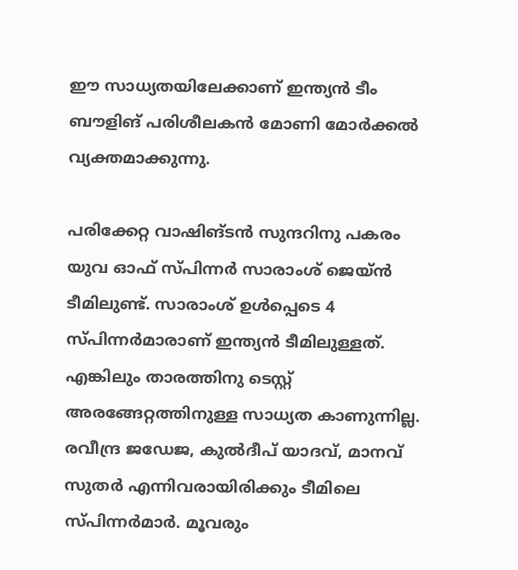ഈ സാധ്യതയിലേക്കാണ് ഇന്ത്യൻ ടീം ബൗളിങ് പരിശീലകൻ മോണി മോർക്കൽ വ്യക്തമാക്കുന്നു.

പരിക്കേറ്റ വാഷിങ്ടൻ സുന്ദറിനു പകരം യുവ ഓഫ് സ്പിന്നർ സാരാംശ് ജെയ്ൻ ടീമിലുണ്ട്. സാരാംശ് ഉൾപ്പെടെ 4 സ്പിന്നർമാരാണ് ഇന്ത്യൻ ടീമിലുള്ളത്. എങ്കിലും താരത്തിനു ടെസ്റ്റ് അരങ്ങേറ്റത്തിനുള്ള സാധ്യത കാണുന്നില്ല. രവീന്ദ്ര ജഡേജ, കുൽദീപ് യാദവ്, മാനവ് സുതർ എന്നിവരായിരിക്കും ടീമിലെ സ്പിന്നർമാർ. മൂവരും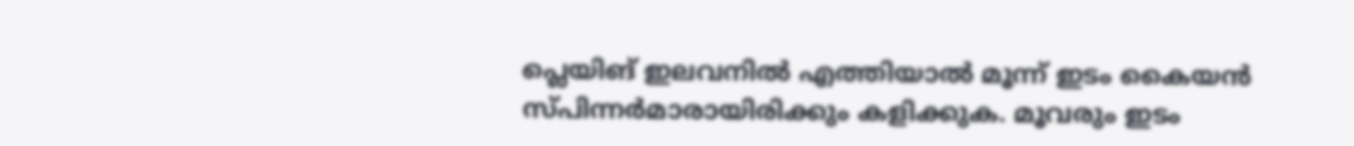പ്ലെയിങ് ഇലവനിൽ എത്തിയാൽ മൂന്ന് ഇടം കൈയൻ സ്പിന്നർമാരായിരിക്കും കളിക്കുക. മൂവരും ഇടം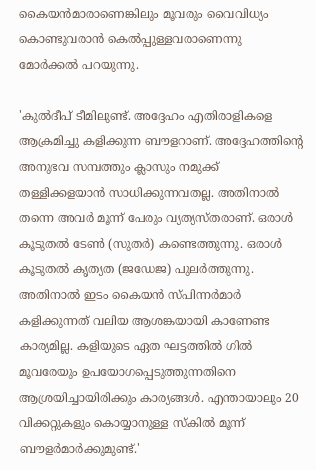കൈയൻമാരാണെങ്കിലും മൂവരും വൈവിധ്യം കൊണ്ടുവരാൻ കെൽപ്പുള്ളവരാണെന്നു മോർക്കൽ പറയുന്നു.

'കുൽദീപ് ടീമിലുണ്ട്. അദ്ദേഹം എതിരാളികളെ ആക്രമിച്ചു കളിക്കുന്ന ബൗളറാണ്. അദ്ദേഹത്തിന്റെ അനുഭവ സമ്പത്തും ക്ലാസും നമുക്ക് തള്ളിക്കളയാൻ സാധിക്കുന്നവതല്ല. അതിനാൽ തന്നെ അവർ മൂന്ന് പേരും വ്യത്യസ്തരാണ്. ഒരാൾ കൂടുതൽ ടേൺ (സുതർ) കണ്ടെത്തുന്നു. ഒരാൾ കൂടുതൽ കൃത്യത (ജഡേജ) പുലർത്തുന്നു. അതിനാൽ ഇടം കൈയൻ സ്പിന്നർമാർ കളിക്കുന്നത് വലിയ ആശങ്കയായി കാണേണ്ട കാര്യമില്ല. കളിയുടെ ഏത ഘട്ടത്തിൽ ഗിൽ മൂവരേയും ഉപയോഗപ്പെടുത്തുന്നതിനെ ആശ്രയിച്ചായിരിക്കും കാര്യങ്ങൾ. എന്തായാലും 20 വിക്കറ്റുകളും കൊയ്യാനുള്ള സ്കിൽ മൂന്ന് ബൗളർമാർക്കുമുണ്ട്.'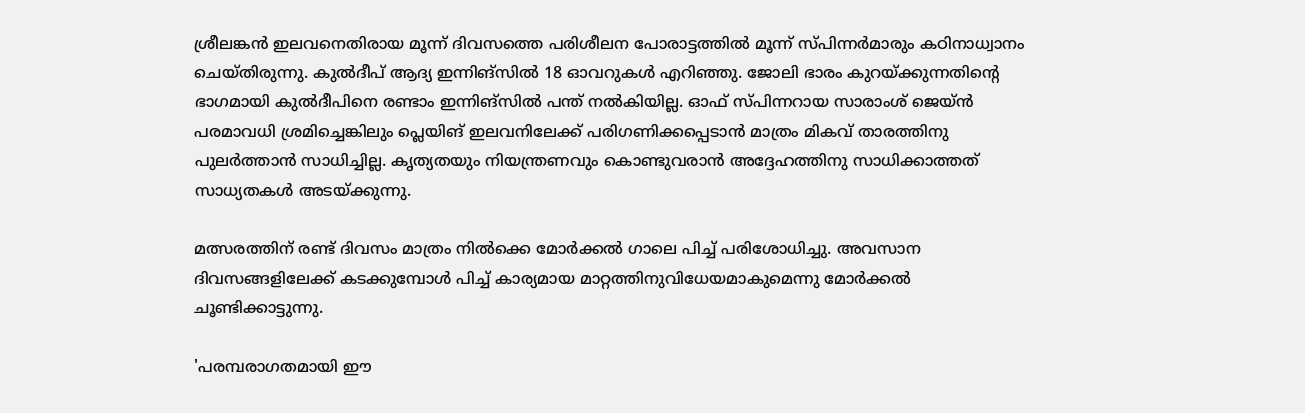ശ്രീലങ്കൻ ഇലവനെതിരായ മൂന്ന് ദിവസത്തെ പരിശീലന പോരാട്ടത്തിൽ മൂന്ന് സ്പിന്നർമാരും കഠിനാധ്വാനം ചെയ്തിരുന്നു. കുൽദീപ് ആദ്യ ഇന്നിങ്സിൽ 18 ഓവറുകൾ എറിഞ്ഞു. ജോലി ഭാരം കുറയ്ക്കുന്നതിന്റെ ഭാഗമായി കുൽദീപിനെ രണ്ടാം ഇന്നിങ്സിൽ പന്ത് നൽകിയില്ല. ഓഫ് സ്പിന്നറായ സാരാംശ് ജെയ്ൻ പരമാവധി ശ്രമിച്ചെങ്കിലും പ്ലെയിങ് ഇലവനിലേക്ക് പരിഗണിക്കപ്പെടാൻ മാത്രം മികവ് താരത്തിനു പുലർത്താൻ സാധിച്ചില്ല. കൃത്യതയും നിയന്ത്രണവും കൊണ്ടുവരാൻ അദ്ദേഹത്തിനു സാധിക്കാത്തത് സാധ്യതകൾ അടയ്ക്കുന്നു.

മത്സരത്തിന് രണ്ട് ദിവസം മാത്രം നിൽക്കെ മോർക്കൽ ഗാലെ പിച്ച് പരിശോധിച്ചു. അവസാന ദിവസങ്ങളിലേക്ക് കടക്കുമ്പോൾ പിച്ച് കാര്യമായ മാറ്റത്തിനുവിധേയമാകുമെന്നു മോർക്കൽ ചൂണ്ടിക്കാട്ടുന്നു.

'പരമ്പരാഗതമായി ഈ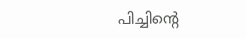പിച്ചിന്റെ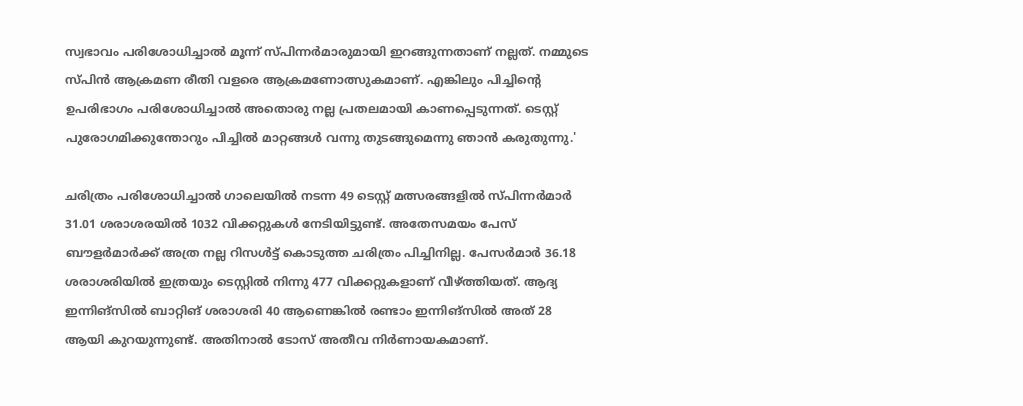സ്വഭാവം പരിശോധിച്ചാൽ മൂന്ന് സ്പിന്നർമാരുമായി ഇറങ്ങുന്നതാണ് നല്ലത്. നമ്മുടെ സ്പിൻ ആക്രമണ രീതി വളരെ ആക്രമണോത്സുകമാണ്. എങ്കിലും പിച്ചിന്റെ ഉപരിഭാഗം പരിശോധിച്ചാൽ അതൊരു നല്ല പ്രതലമായി കാണപ്പെടുന്നത്. ടെസ്റ്റ് പുരോഗമിക്കുന്തോറും പിച്ചിൽ മാറ്റങ്ങൾ വന്നു തുടങ്ങുമെന്നു ഞാൻ കരുതുന്നു.'

ചരിത്രം പരിശോധിച്ചാൽ ഗാലെയിൽ നടന്ന 49 ടെസ്റ്റ് മത്സരങ്ങളിൽ സ്പിന്നർമാർ 31.01 ശരാശരയിൽ 1032 വിക്കറ്റുകൾ നേടിയിട്ടുണ്ട്. അതേസമയം പേസ് ബൗളർമാർക്ക് അത്ര നല്ല റിസൾട്ട് കൊടുത്ത ചരിത്രം പിച്ചിനില്ല. പേസർമാർ 36.18 ശരാശരിയിൽ ഇത്രയും ടെസ്റ്റിൽ നിന്നു 477 വിക്കറ്റുകളാണ് വീഴ്ത്തിയത്. ആദ്യ ഇന്നിങ്സിൽ ബാറ്റിങ് ശരാശരി 40 ആണെങ്കിൽ രണ്ടാം ഇന്നിങ്സിൽ അത് 28 ആയി കുറയുന്നുണ്ട്. അതിനാൽ ടോസ് അതീവ നിർണായകമാണ്.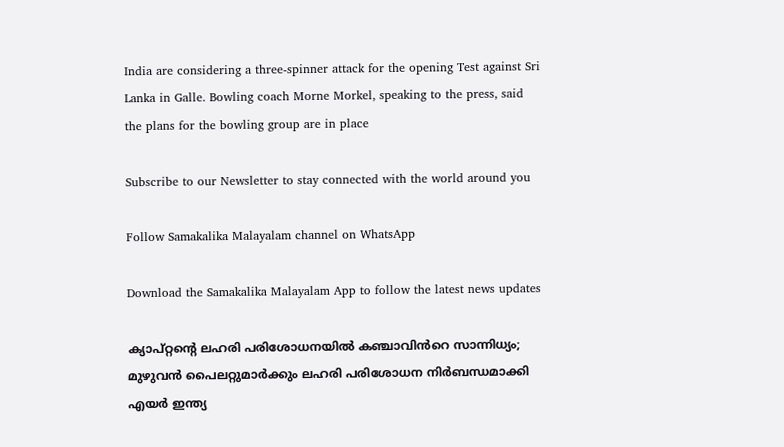India are considering a three-spinner attack for the opening Test against Sri Lanka in Galle. Bowling coach Morne Morkel, speaking to the press, said the plans for the bowling group are in place

Subscribe to our Newsletter to stay connected with the world around you

Follow Samakalika Malayalam channel on WhatsApp

Download the Samakalika Malayalam App to follow the latest news updates

ക്യാപ്റ്റന്റെ ലഹരി പരിശോധനയിൽ കഞ്ചാവിൻറെ സാന്നിധ്യം; മുഴുവൻ പൈലറ്റുമാർക്കും ലഹരി പരിശോധന നിർബന്ധമാക്കി എയർ ഇന്ത്യ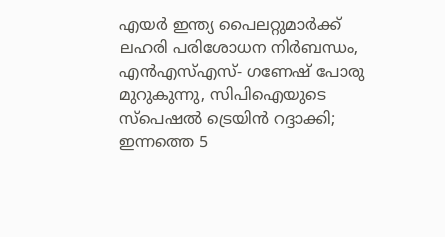എയർ ഇന്ത്യ പൈലറ്റുമാർക്ക് ലഹരി പരിശോധന നിർബന്ധം, എൻഎസ്എസ്- ഗണേഷ് പോരു മുറുകുന്നു, സിപിഐയുടെ സ്പെഷൽ ട്രെയിൻ റദ്ദാക്കി; ഇന്നത്തെ 5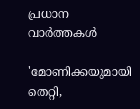പ്രധാന വാർത്തകൾ

'മോണിക്കയുമായി തെറ്റി,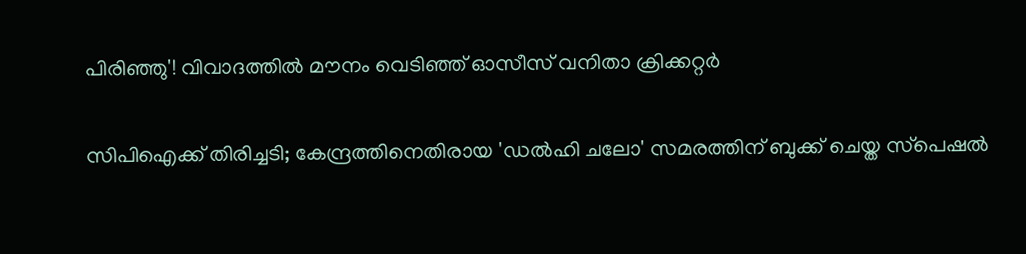പിരിഞ്ഞു'! വിവാദത്തിൽ മൗനം വെടിഞ്ഞ് ഓസീസ് വനിതാ ക്രിക്കറ്റർ

സിപിഐക്ക് തിരിച്ചടി; കേന്ദ്രത്തിനെതിരായ 'ഡല്‍ഹി ചലോ' സമരത്തിന് ബുക്ക് ചെയ്ത സ്‌പെഷല്‍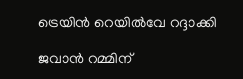ട്രെയിന്‍ റെയില്‍വേ റദ്ദാക്കി

ജവാൻ റമ്മിന്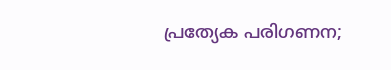പ്രത്യേക പരിഗണന;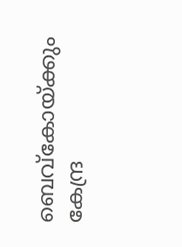ബെവ്കോയ്ക്കും കേന്ദ്ര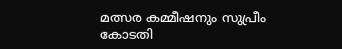മത്സര കമ്മീഷനും സുപ്രീം കോടതി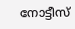നോട്ടീസ്